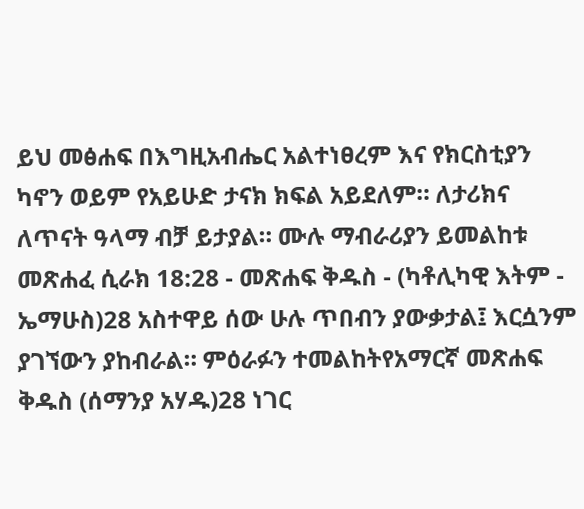ይህ መፅሐፍ በእግዚአብሔር አልተነፀረም እና የክርስቲያን ካኖን ወይም የአይሁድ ታናክ ክፍል አይደለም። ለታሪክና ለጥናት ዓላማ ብቻ ይታያል። ሙሉ ማብራሪያን ይመልከቱ መጽሐፈ ሲራክ 18:28 - መጽሐፍ ቅዱስ - (ካቶሊካዊ እትም - ኤማሁስ)28 አስተዋይ ሰው ሁሉ ጥበብን ያውቃታል፤ እርሷንም ያገኘውን ያከብራል። ምዕራፉን ተመልከትየአማርኛ መጽሐፍ ቅዱስ (ሰማንያ አሃዱ)28 ነገር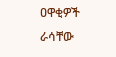ዐዋቂዎች ራሳቸው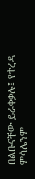በልቡናቸው ይራቀቃሉ፤ የተረዳ ምሳሌንም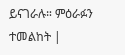ይናገራሉ። ምዕራፉን ተመልከት |